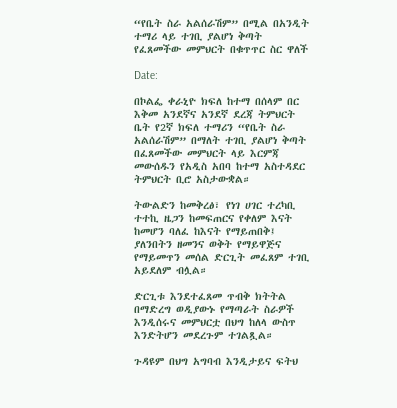“የቤት ስራ አልሰራሽም” በሚል በአንዲት ተማሪ ላይ ተገቢ ያልሆነ ቅጣት የፈጸመችው መምህርት በቁጥጥር ስር ዋለች

Date:

በኮልፌ ቀራኒዮ ክፍለ ከተማ በሰላም በር እቅመ አንደኛና አንደኛ ደረጃ ትምህርት ቤት የ2ኛ ክፍለ ተማሪን “የቤት ስራ አልሰራሽም” በማለት ተገቢ ያልሆነ ቅጣት በፈጸመችው መምህርት ላይ እርምጃ መውሰዱን የአዲስ አበባ ከተማ አስተዳደር ትምህርት ቢሮ አስታውቋል።

ትውልድን ከመቅረፅ፣ የነገ ሀገር ተረካቢ ተተኪ ዜጋን ከመፍጠርና የቀለም እናት ከመሆን ባለፈ ከእናት የማይጠበቅ፤ ያለንበትን ዘመንና ወቅት የማይዋጅና የማይመጥን መሰል ድርጊት መፈጸም ተገቢ አይደለም ብሏል።

ድርጊቱ እንደተፈጸመ ጥብቅ ክትትል በማድረግ ወዲያውኑ የማጣራት ስራዎች እንዲሰሩና መምህርቷ በህግ ከለላ ውስጥ እንድትሆን መደረጉም ተገልጿል።

ጉዳዩም በህግ አግባብ እንዲታይና ፍትህ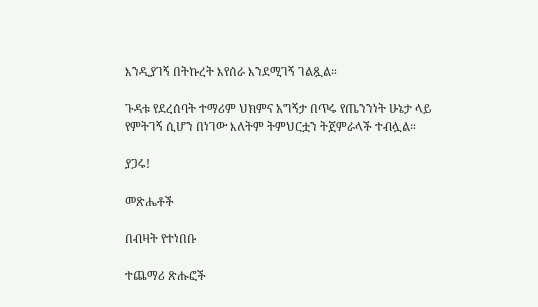እንዲያገኝ በትኩረት እየሰራ እንደሚገኝ ገልጿል።

ጉዳቱ የደረሰባት ተማሪም ህክምና አግኝታ በጥሩ የጤንንነት ሁኔታ ላይ የምትገኝ ሲሆን በነገው እለትም ትምህርቷን ትጀምራላች ተብሏል።

ያጋሩ!

መጽሔቶች

በብዛት የተነበቡ

ተጨማሪ ጽሑፎች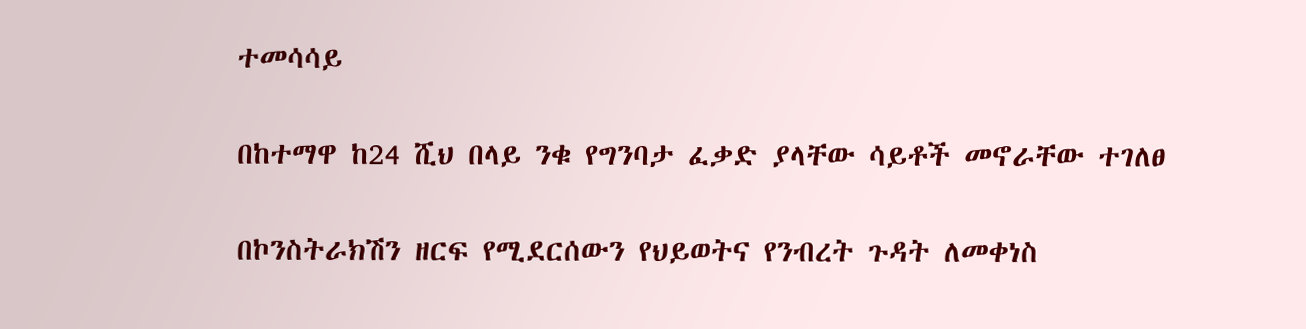ተመሳሳይ

በከተማዋ ከ24 ሺህ በላይ ንቁ የግንባታ ፈቃድ ያላቸው ሳይቶች መኖራቸው ተገለፀ

በኮንስትራክሽን ዘርፍ የሚደርሰውን የህይወትና የንብረት ጉዳት ለመቀነስ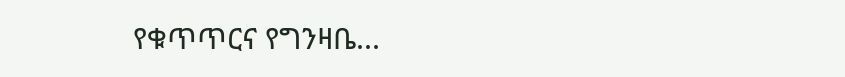የቁጥጥርና የግንዛቤ...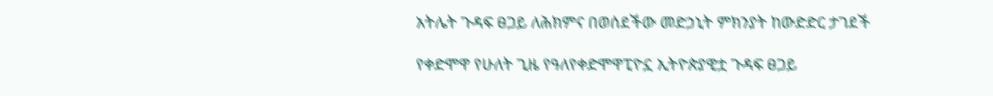አትሌት ጉዳፍ ፀጋይ ለሕክምና በወሰደችው መድኃኒት ምክንያት ከውድድር ታገደች

የቀድሞዋ የሁለት ጊዜ የዓለየቀድሞዋፒዮኗ ኢትዮጵያዊቷ ጉዳፍ ፀጋይ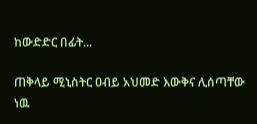ከውድድር በፊት...

ጠቅላይ ሚኒስትር ዐብይ አህመድ እውቅና ሊሰጣቸው ነዉ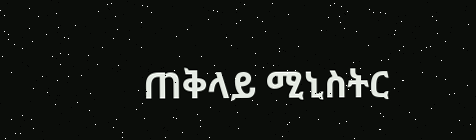ጠቅላይ ሚኒስትር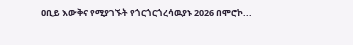ዐቢይ እውቅና የሚያገኙት የጎርጎርጎረሳዉያኑ 2026 በሞሮኮ...